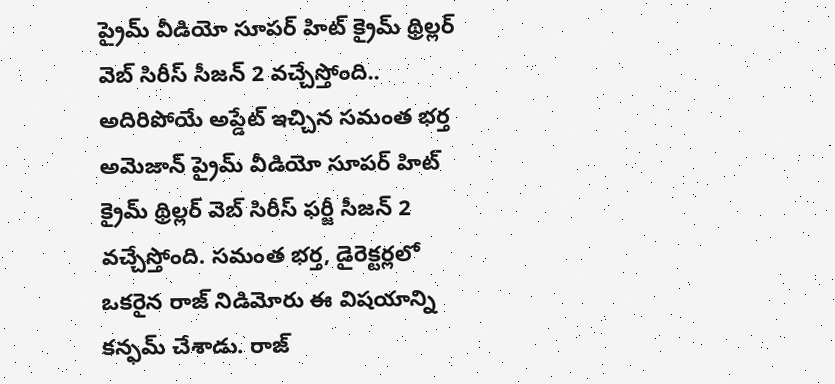ప్రైమ్ వీడియో సూపర్ హిట్ క్రైమ్ థ్రిల్లర్ వెబ్ సిరీస్ సీజన్ 2 వచ్చేస్తోంది.. అదిరిపోయే అప్డేట్ ఇచ్చిన సమంత భర్త
అమెజాన్ ప్రైమ్ వీడియో సూపర్ హిట్ క్రైమ్ థ్రిల్లర్ వెబ్ సిరీస్ ఫర్జీ సీజన్ 2 వచ్చేస్తోంది. సమంత భర్త, డైరెక్టర్లలో ఒకరైన రాజ్ నిడిమోరు ఈ విషయాన్ని కన్ఫమ్ చేశాడు. రాజ్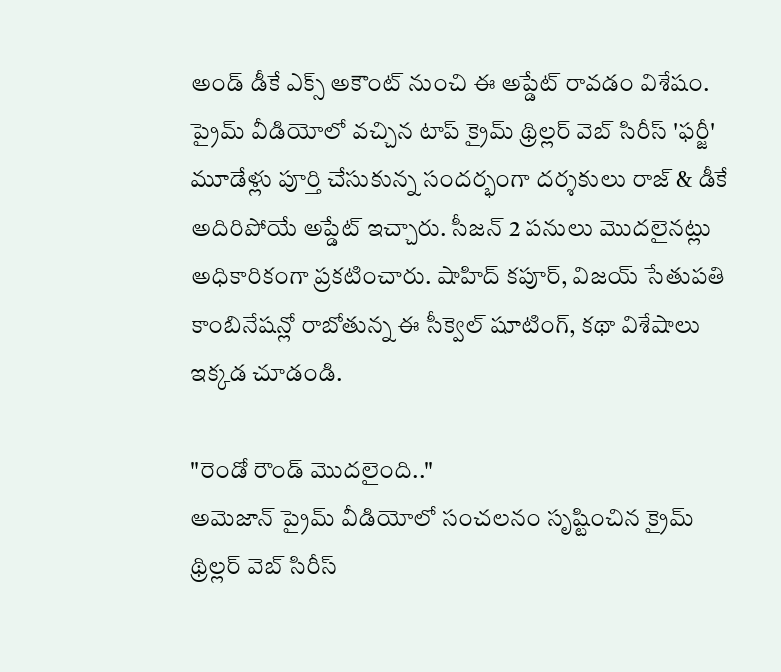అండ్ డీకే ఎక్స్ అకౌంట్ నుంచి ఈ అప్డేట్ రావడం విశేషం.
ప్రైమ్ వీడియోలో వచ్చిన టాప్ క్రైమ్ థ్రిల్లర్ వెబ్ సిరీస్ 'ఫర్జీ' మూడేళ్లు పూర్తి చేసుకున్న సందర్భంగా దర్శకులు రాజ్ & డీకే అదిరిపోయే అప్డేట్ ఇచ్చారు. సీజన్ 2 పనులు మొదలైనట్లు అధికారికంగా ప్రకటించారు. షాహిద్ కపూర్, విజయ్ సేతుపతి కాంబినేషన్లో రాబోతున్న ఈ సీక్వెల్ షూటింగ్, కథా విశేషాలు ఇక్కడ చూడండి.

"రెండో రౌండ్ మొదలైంది.."
అమెజాన్ ప్రైమ్ వీడియోలో సంచలనం సృష్టించిన క్రైమ్ థ్రిల్లర్ వెబ్ సిరీస్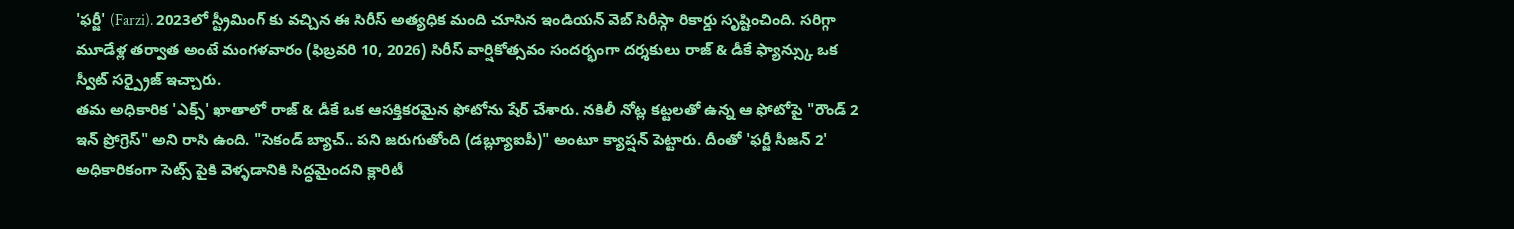'ఫర్జీ' (Farzi). 2023లో స్ట్రీమింగ్ కు వచ్చిన ఈ సిరీస్ అత్యధిక మంది చూసిన ఇండియన్ వెబ్ సిరీస్గా రికార్డు సృష్టించింది. సరిగ్గా మూడేళ్ల తర్వాత అంటే మంగళవారం (ఫిబ్రవరి 10, 2026) సిరీస్ వార్షికోత్సవం సందర్భంగా దర్శకులు రాజ్ & డీకే ఫ్యాన్స్కు ఒక స్వీట్ సర్ప్రైజ్ ఇచ్చారు.
తమ అధికారిక 'ఎక్స్' ఖాతాలో రాజ్ & డీకే ఒక ఆసక్తికరమైన ఫోటోను షేర్ చేశారు. నకిలీ నోట్ల కట్టలతో ఉన్న ఆ ఫోటోపై "రౌండ్ 2 ఇన్ ప్రోగ్రెస్" అని రాసి ఉంది. "సెకండ్ బ్యాచ్.. పని జరుగుతోంది (డబ్ల్యూఐపీ)" అంటూ క్యాప్షన్ పెట్టారు. దీంతో 'ఫర్జీ సీజన్ 2' అధికారికంగా సెట్స్ పైకి వెళ్ళడానికి సిద్ధమైందని క్లారిటీ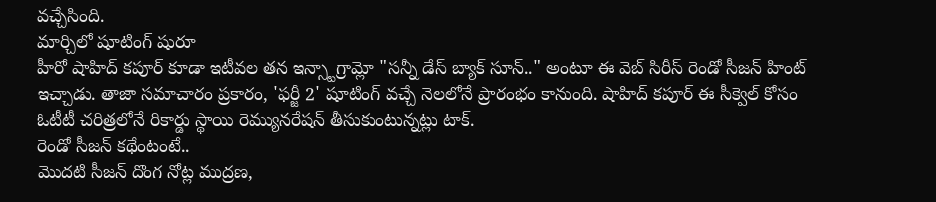వచ్చేసింది.
మార్చిలో షూటింగ్ షురూ
హీరో షాహిద్ కపూర్ కూడా ఇటీవల తన ఇన్స్టాగ్రామ్లో "సన్నీ డేస్ బ్యాక్ సూన్.." అంటూ ఈ వెబ్ సిరీస్ రెండో సీజన్ హింట్ ఇచ్చాడు. తాజా సమాచారం ప్రకారం, 'ఫర్జీ 2' షూటింగ్ వచ్చే నెలలోనే ప్రారంభం కానుంది. షాహిద్ కపూర్ ఈ సీక్వెల్ కోసం ఓటీటీ చరిత్రలోనే రికార్డు స్థాయి రెమ్యునరేషన్ తీసుకుంటున్నట్లు టాక్.
రెండో సీజన్ కథేంటంటే..
మొదటి సీజన్ దొంగ నోట్ల ముద్రణ,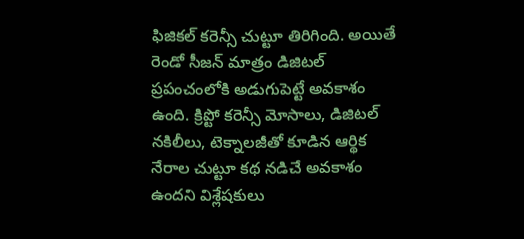ఫిజికల్ కరెన్సీ చుట్టూ తిరిగింది. అయితే రెండో సీజన్ మాత్రం డిజిటల్ ప్రపంచంలోకి అడుగుపెట్టే అవకాశం ఉంది. క్రిప్టో కరెన్సీ మోసాలు, డిజిటల్ నకిలీలు, టెక్నాలజీతో కూడిన ఆర్థిక నేరాల చుట్టూ కథ నడిచే అవకాశం ఉందని విశ్లేషకులు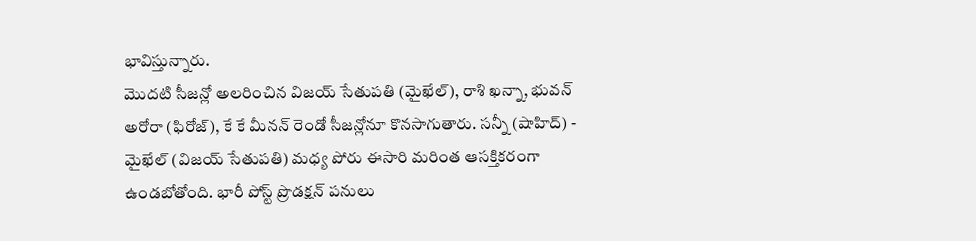భావిస్తున్నారు.
మొదటి సీజన్లో అలరించిన విజయ్ సేతుపతి (మైఖేల్), రాశి ఖన్నా, భువన్ అరోరా (ఫిరోజ్), కే కే మీనన్ రెండో సీజన్లోనూ కొనసాగుతారు. సన్నీ (షాహిద్) - మైఖేల్ (విజయ్ సేతుపతి) మధ్య పోరు ఈసారి మరింత ఆసక్తికరంగా ఉండబోతోంది. భారీ పోస్ట్ ప్రొడక్షన్ పనులు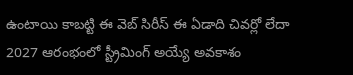ఉంటాయి కాబట్టి ఈ వెబ్ సిరీస్ ఈ ఏడాది చివర్లో లేదా 2027 ఆరంభంలో స్ట్రీమింగ్ అయ్యే అవకాశం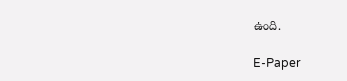ఉంది.

E-Paper